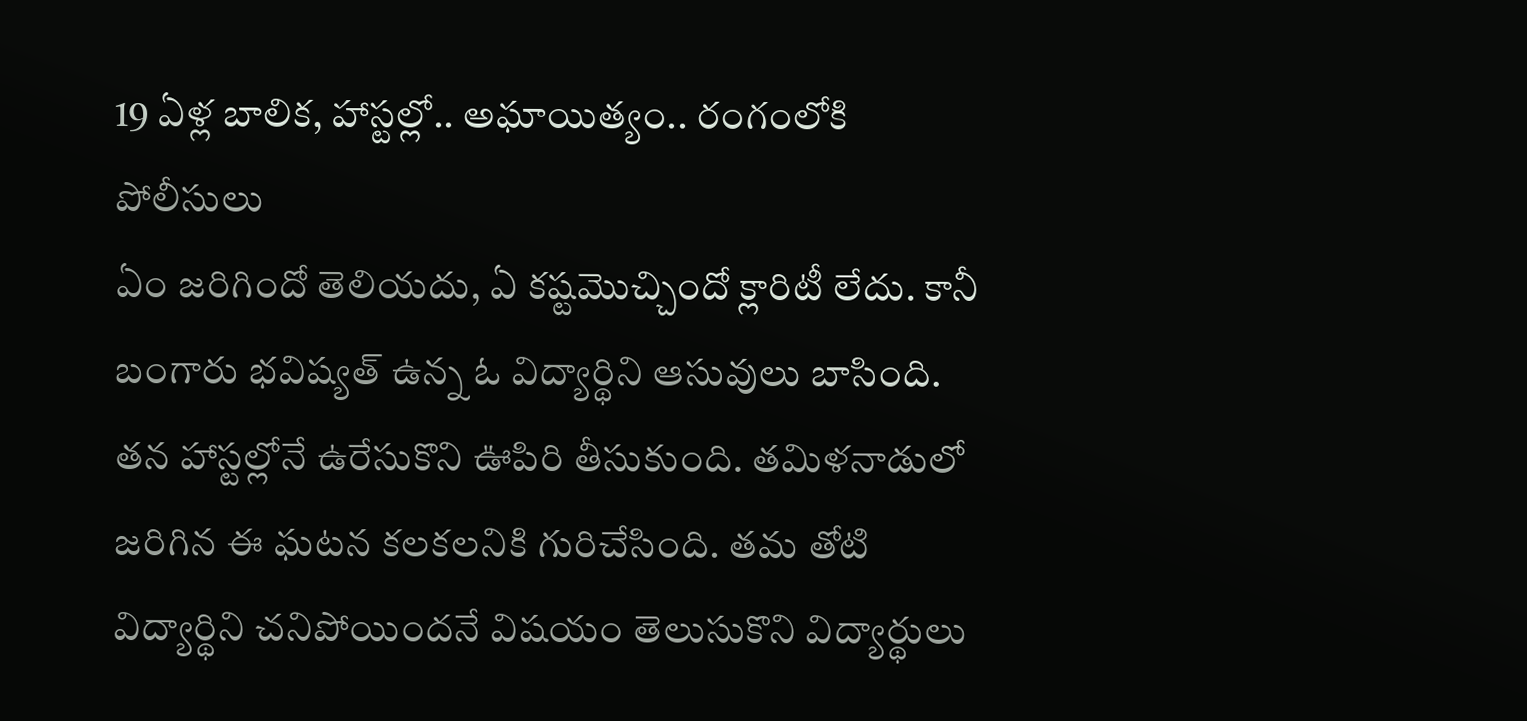19 ఏళ్ల బాలిక, హాస్టల్లో.. అఘాయిత్యం.. రంగంలోకి పోలీసులు
ఏం జరిగిందో తెలియదు, ఏ కష్టమొచ్చిందో క్లారిటీ లేదు. కానీ బంగారు భవిష్యత్ ఉన్న ఓ విద్యార్థిని ఆసువులు బాసింది. తన హాస్టల్లోనే ఉరేసుకొని ఊపిరి తీసుకుంది. తమిళనాడులో జరిగిన ఈ ఘటన కలకలనికి గురిచేసింది. తమ తోటి విద్యార్థిని చనిపోయిందనే విషయం తెలుసుకొని విద్యార్థులు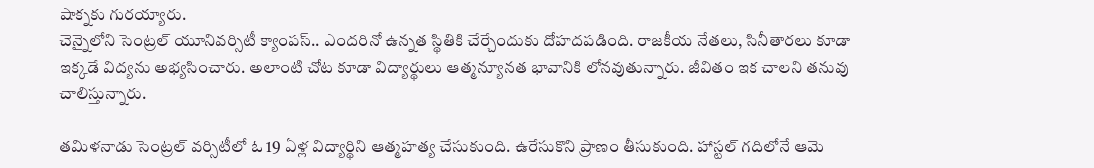షాక్నకు గురయ్యారు.
చెన్నైలోని సెంట్రల్ యూనివర్సిటీ క్యాంపస్.. ఎందరినో ఉన్నత స్థితికి చేర్చేందుకు దోహదపడింది. రాజకీయ నేతలు, సినీతారలు కూడా ఇక్కడే విద్యను అభ్యసించారు. అలాంటి చోట కూడా విద్యార్థులు ఆత్మన్యూనత భావానికి లోనవుతున్నారు. జీవితం ఇక చాలని తనువు చాలిస్తున్నారు.

తమిళనాడు సెంట్రల్ వర్సిటీలో ఓ 19 ఏళ్ల విద్యార్థిని ఆత్మహత్య చేసుకుంది. ఉరేసుకొని ప్రాణం తీసుకుంది. హాస్టల్ గదిలోనే ఆమె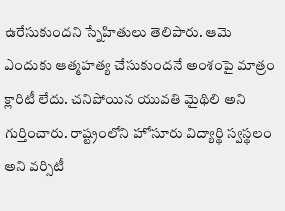ఉరేసుకుందని స్నేహితులు తెలిపారు. ఆమె ఎందుకు ఆత్మహత్య చేసుకుందనే అంశంపై మాత్రం క్లారిటీ లేదు. చనిపోయిన యువతి మైథిలి అని గుర్తించారు. రాష్ట్రంలోని హోసూరు విద్యార్థి స్వస్థలం అని వర్సిటీ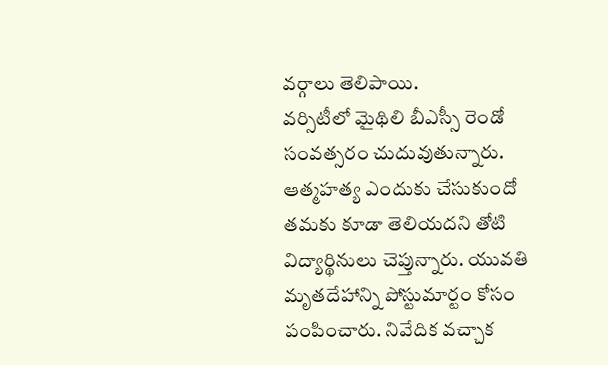వర్గాలు తెలిపాయి.
వర్సిటీలో మైథిలి బీఎస్సీ రెండో సంవత్సరం చుదువుతున్నారు. ఆత్మహత్య ఎందుకు చేసుకుందో తమకు కూడా తెలియదని తోటి విద్యార్థినులు చెప్తున్నారు. యువతి మృతదేహాన్ని పోస్టుమార్టం కోసం పంపించారు. నివేదిక వచ్చాక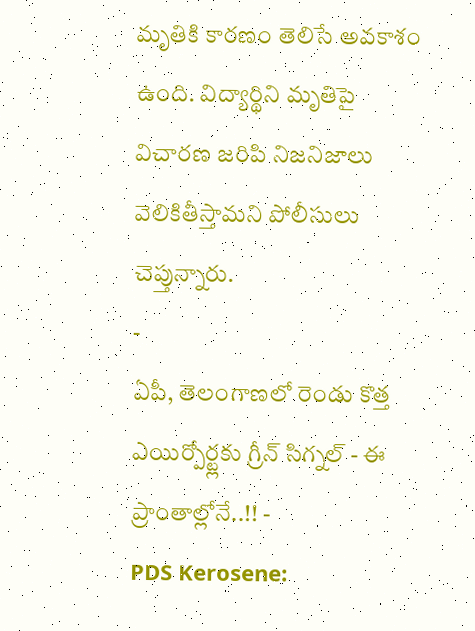మృతికి కారణం తెలిసే అవకాశం ఉంది. విద్యార్థిని మృతిపై విచారణ జరిపి నిజనిజాలు వెలికితీస్తామని పోలీసులు చెప్తున్నారు.
-
ఏపీ, తెలంగాణలో రెండు కొత్త ఎయిర్పోర్ట్లకు గ్రీన్ సిగ్నల్ - ఈ ప్రాంతాల్లోనే..!! -
PDS Kerosene: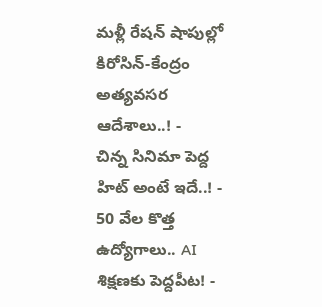మళ్లీ రేషన్ షాపుల్లో కిరోసిన్-కేంద్రం అత్యవసర ఆదేశాలు..! -
చిన్న సినిమా పెద్ద హిట్ అంటే ఇదే..! -
50 వేల కొత్త ఉద్యోగాలు.. AI శిక్షణకు పెద్దపీట! -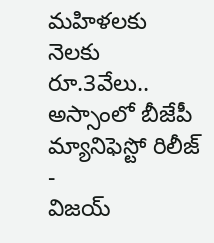మహిళలకు నెలకు రూ.3వేలు.. అస్సాంలో బీజేపీ మ్యానిఫెస్టో రిలీజ్ -
విజయ్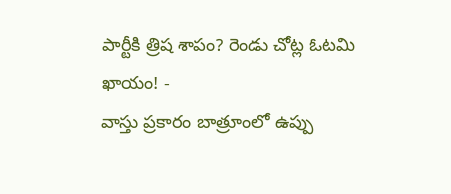పార్టీకి త్రిష శాపం? రెండు చోట్ల ఓటమి ఖాయం! -
వాస్తు ప్రకారం బాత్రూంలో ఉప్పు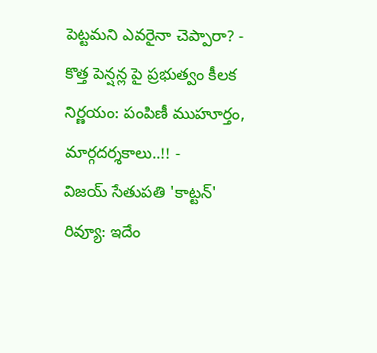పెట్టమని ఎవరైనా చెప్పారా? -
కొత్త పెన్షన్ల పై ప్రభుత్వం కీలక నిర్ణయం: పంపిణీ ముహూర్తం, మార్గదర్శకాలు..!! -
విజయ్ సేతుపతి 'కాట్టన్' రివ్యూ: ఇదేం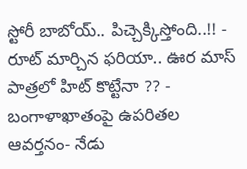స్టోరీ బాబోయ్.. పిచ్చెక్కిస్తోంది..!! -
రూట్ మార్చిన ఫరియా.. ఊర మాస్ పాత్రలో హిట్ కొట్టేనా ?? -
బంగాళాఖాతంపై ఉపరితల ఆవర్తనం- నేడు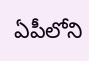ఏపీలోని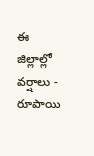ఈ జిల్లాల్లో వర్షాలు -
రూపాయి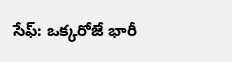సేఫ్: ఒక్కరోజే భారీ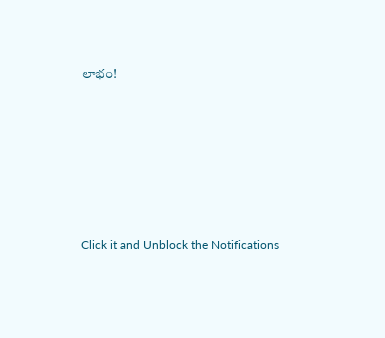లాభం!












Click it and Unblock the Notifications